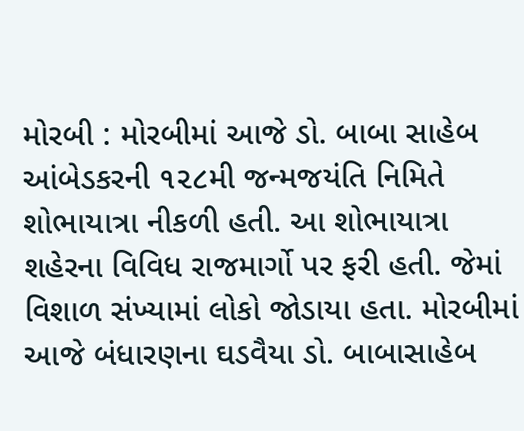મોરબી : મોરબીમાં આજે ડો. બાબા સાહેબ આંબેડકરની ૧૨૮મી જન્મજયંતિ નિમિતે શોભાયાત્રા નીકળી હતી. આ શોભાયાત્રા શહેરના વિવિધ રાજમાર્ગો પર ફરી હતી. જેમાં વિશાળ સંખ્યામાં લોકો જોડાયા હતા. મોરબીમાં આજે બંધારણના ઘડવૈયા ડો. બાબાસાહેબ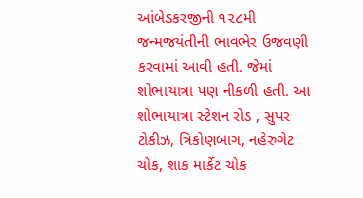આંબેડકરજીની ૧૨૮મી જન્મજયંતીની ભાવભેર ઉજવણી કરવામાં આવી હતી. જેમાં શોભાયાત્રા પણ નીકળી હતી. આ શોભાયાત્રા સ્ટેશન રોડ , સુપર ટોકીઝ, ત્રિકોણબાગ, નહેરુગેટ ચોક, શાક માર્કેટ ચોક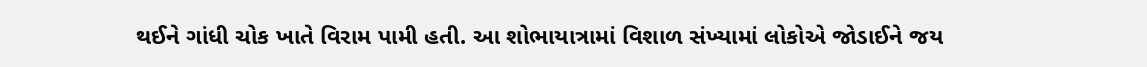થઈને ગાંધી ચોક ખાતે વિરામ પામી હતી. આ શોભાયાત્રામાં વિશાળ સંખ્યામાં લોકોએ જોડાઈને જય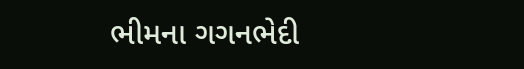ભીમના ગગનભેદી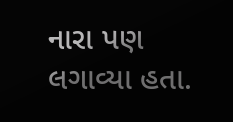નારા પણ લગાવ્યા હતા.